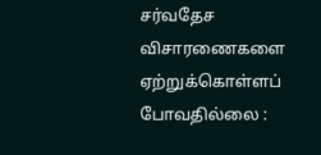சர்வதேச விசாரணைகளை ஏற்றுக்கொள்ளப் போவதில்லை :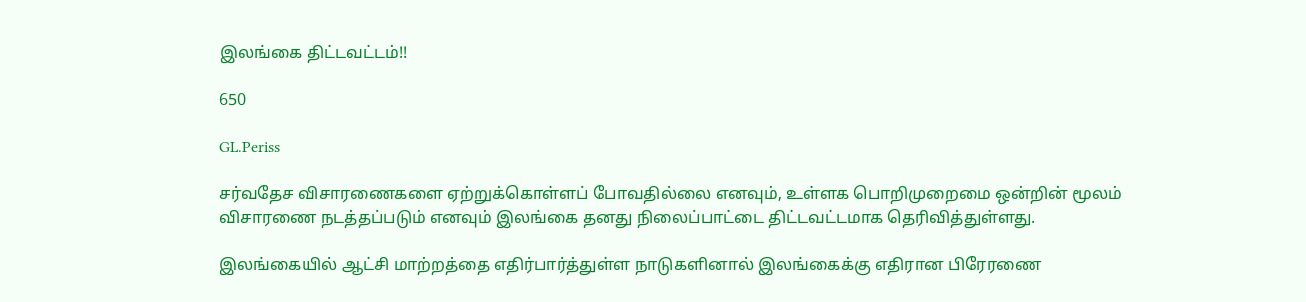இலங்கை திட்டவட்டம்!!

650

GL.Periss

சர்வதேச விசாரணைகளை ஏற்றுக்கொள்ளப் போவதில்லை எனவும், உள்ளக பொறிமுறைமை ஒன்றின் மூலம் விசாரணை நடத்தப்படும் எனவும் இலங்கை தனது நிலைப்பாட்டை திட்டவட்டமாக தெரிவித்துள்ளது.

இலங்கையில் ஆட்சி மாற்றத்தை எதிர்பார்த்துள்ள நாடுகளினால் இலங்கைக்கு எதிரான பிரேரணை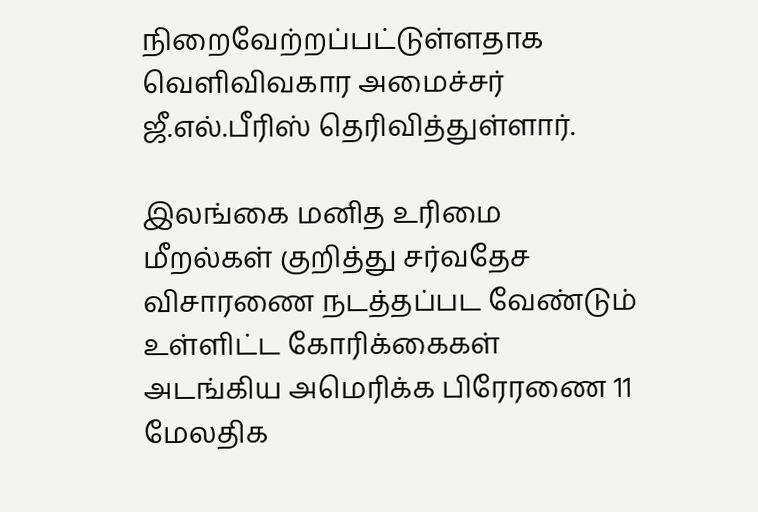நிறைவேற்றப்பட்டுள்ளதாக வெளிவிவகார அமைச்சர் ஜீ.எல்.பீரிஸ் தெரிவித்துள்ளார்.

இலங்கை மனித உரிமை மீறல்கள் குறித்து சர்வதேச விசாரணை நடத்தப்பட வேண்டும் உள்ளிட்ட கோரிக்கைகள் அடங்கிய அமெரிக்க பிரேரணை 11 மேலதிக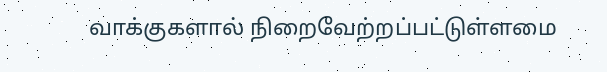வாக்குகளால் நிறைவேற்றப்பட்டுள்ளமை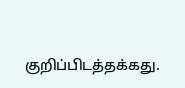குறிப்பிடத்தக்கது.